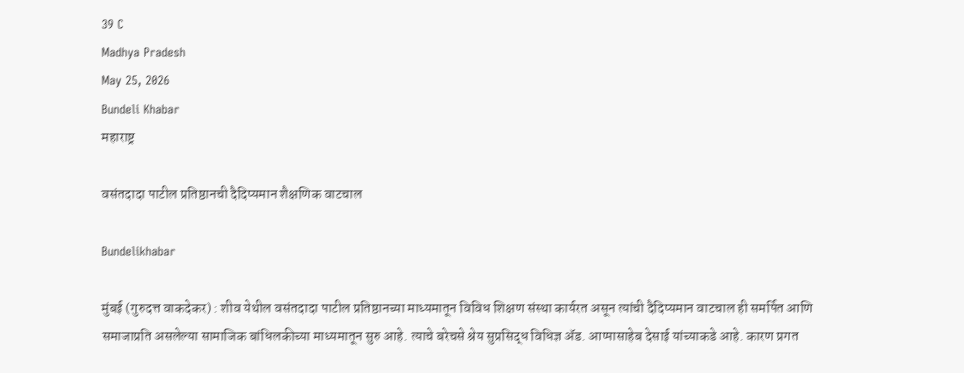39 C
Madhya Pradesh
May 25, 2026
Bundeli Khabar
महाराष्ट्र

वसंतदादा पाटील प्रतिष्ठानची दैदिप्यमान शैक्षणिक वाटचाल

Bundelikhabar

मुंबई (गुरुदत्त वाकदेकर) : शीव येथील वसंतदादा पाटील प्रतिष्ठानच्या माध्यमातून विविध शिक्षण संस्था कार्यरत असून त्यांची दैदिप्यमान वाटचाल ही समर्पित आणि समाजाप्रति असलेल्या सामाजिक बांधिलकीच्या माध्यमातून सुरु आहे. त्याचे बरेचसे श्रेय सुप्रसिद्ध विधिज्ञ ॲड. आप्पासाहेब देसाई यांच्याकडे आहे. कारण प्रगत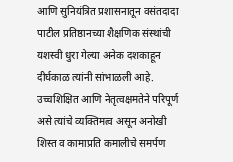आणि सुनियंत्रित प्रशासनातून वसंतदादा पाटील प्रतिष्ठानच्या शैक्षणिक संस्थांची यशस्वी धुरा गेल्या अनेक दशकाहून दीर्घकाळ त्यांनी सांभाळली आहे. उच्चशिक्षित आणि नेतृत्वक्षमतेने परिपूर्ण असे त्यांचे व्यक्तिमत्व असून अनोखी शिस्त व कामाप्रति कमालीचे समर्पण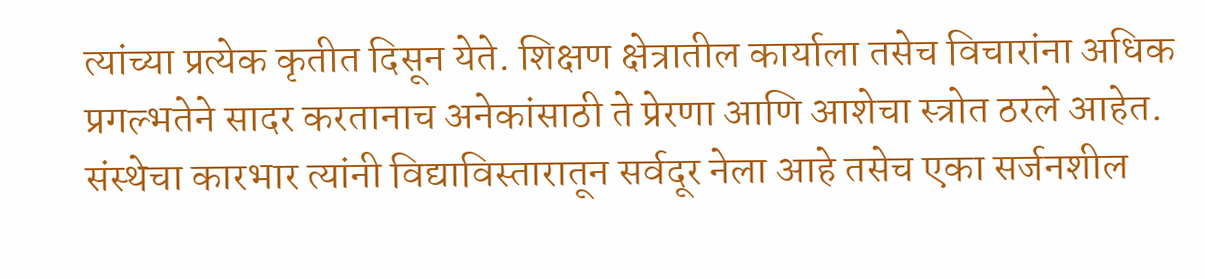त्यांच्या प्रत्येक कृतीत दिसून येते. शिक्षण क्षेत्रातील कार्याला तसेच विचारांना अधिक प्रगल्भतेने सादर करतानाच अनेकांसाठी ते प्रेरणा आणि आशेचा स्त्रोत ठरले आहेत. संस्थेचा कारभार त्यांनी विद्याविस्तारातून सर्वदूर नेला आहे तसेच एका सर्जनशील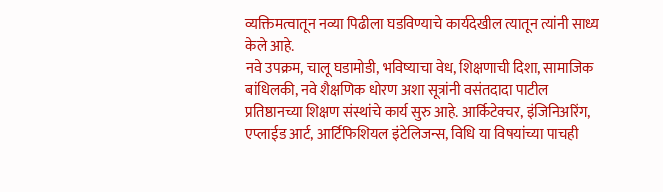व्यक्तिमत्वातून नव्या पिढीला घडविण्याचे कार्यदेखील त्यातून त्यांनी साध्य केले आहे.
नवे उपक्रम, चालू घडामोडी, भविष्याचा वेध, शिक्षणाची दिशा, सामाजिक बांधिलकी, नवे शैक्षणिक धोरण अशा सूत्रांनी वसंतदादा पाटील प्रतिष्ठानच्या शिक्षण संस्थांचे कार्य सुरु आहे. आर्किटेक्चर, इंजिनिअरिंग, एप्लाईड आर्ट, आर्टिफिशियल इंटेलिजन्स, विधि या विषयांच्या पाचही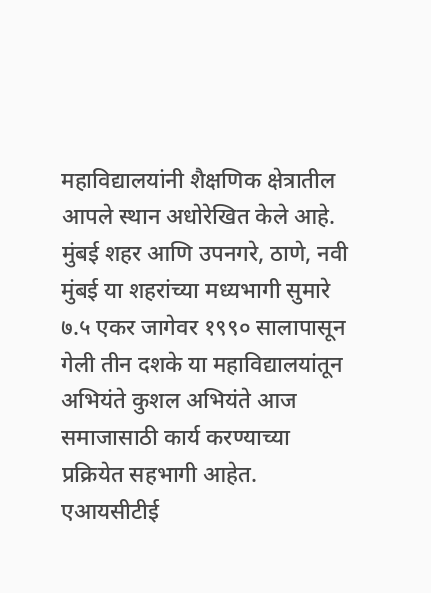महाविद्यालयांनी शैक्षणिक क्षेत्रातील आपले स्थान अधोरेखित केले आहे.
मुंबई शहर आणि उपनगरे, ठाणे, नवी मुंबई या शहरांच्या मध्यभागी सुमारे ७.५ एकर जागेवर १९९० सालापासून गेली तीन दशके या महाविद्यालयांतून अभियंते कुशल अभियंते आज समाजासाठी कार्य करण्याच्या प्रक्रियेत सहभागी आहेत. एआयसीटीई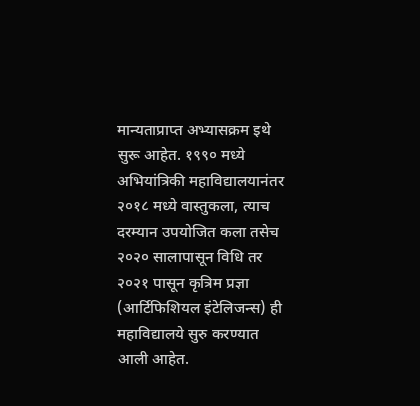मान्यताप्राप्त अभ्यासक्रम इथे सुरू आहेत. १९९० मध्ये अभियांत्रिकी महाविद्यालयानंतर २०१८ मध्ये वास्तुकला, त्याच दरम्यान उपयोजित कला तसेच २०२० सालापासून विधि तर २०२१ पासून कृत्रिम प्रज्ञा (आर्टिफिशियल इंटेलिजन्स) ही महाविद्यालये सुरु करण्यात आली आहेत.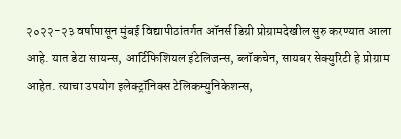२०२२-२३ वर्षापासून मुंबई विद्यापीठांतर्गत ऑनर्स डिग्री प्रोग्रामदेखील सुरु करण्यात आला आहे. यात डेटा सायन्स, आर्टिफिशियल इंटेलिजन्स, ब्लॉकचेन, सायबर सेक्युरिटी हे प्रोग्राम आहेत. त्याचा उपयोग इलेक्ट्रॉनिक्स टेलिकम्युनिकेशन्स,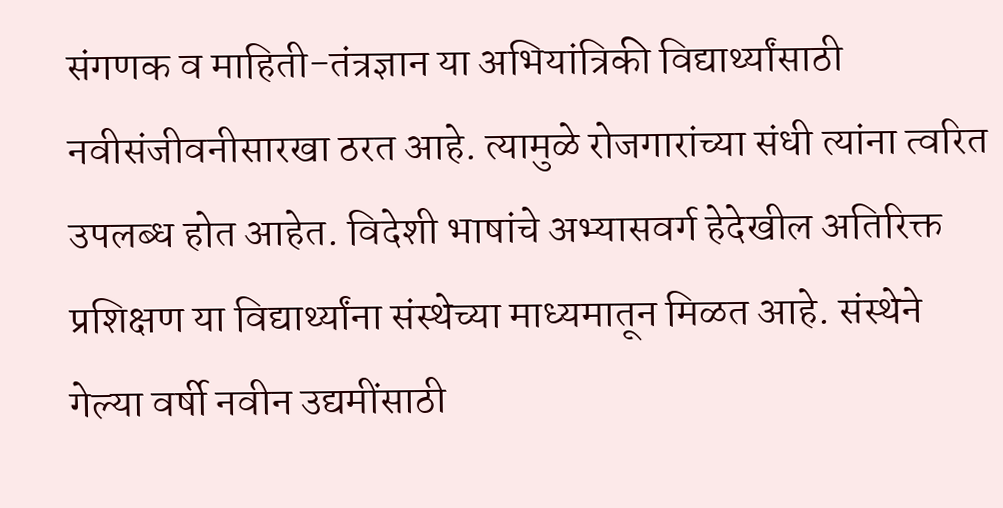संगणक व माहिती-तंत्रज्ञान या अभियांत्रिकी विद्यार्थ्यांसाठी नवीसंजीवनीसारखा ठरत आहे. त्यामुळे रोजगारांच्या संधी त्यांना त्वरित उपलब्ध होत आहेत. विदेशी भाषांचे अभ्यासवर्ग हेदेखील अतिरिक्त प्रशिक्षण या विद्यार्थ्यांना संस्थेच्या माध्यमातून मिळत आहे. संस्थेने गेल्या वर्षी नवीन उद्यमींसाठी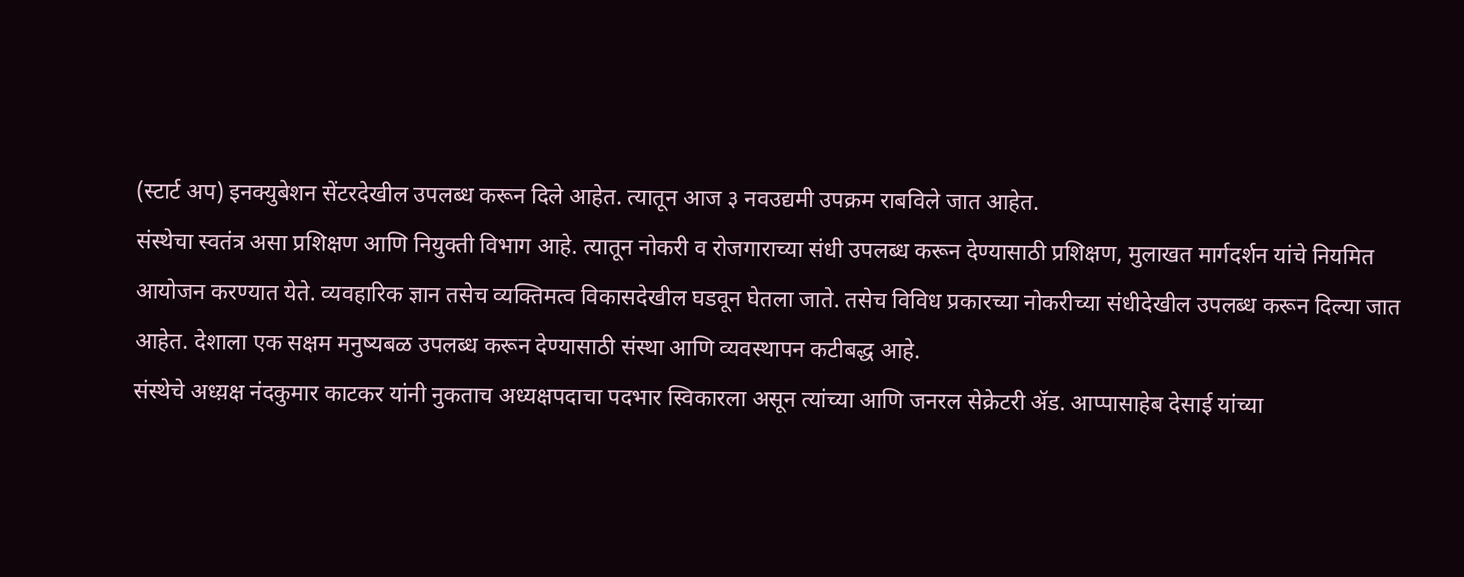(स्टार्ट अप) इनक्युबेशन सेंटरदेखील उपलब्ध करून दिले आहेत. त्यातून आज ३ नवउद्यमी उपक्रम राबविले जात आहेत.
संस्थेचा स्वतंत्र असा प्रशिक्षण आणि नियुक्ती विभाग आहे. त्यातून नोकरी व रोजगाराच्या संधी उपलब्ध करून देण्यासाठी प्रशिक्षण, मुलाखत मार्गदर्शन यांचे नियमित आयोजन करण्यात येते. व्यवहारिक ज्ञान तसेच व्यक्तिमत्व विकासदेखील घडवून घेतला जाते. तसेच विविध प्रकारच्या नोकरीच्या संधीदेखील उपलब्ध करून दिल्या जात आहेत. देशाला एक सक्षम मनुष्यबळ उपलब्ध करून देण्यासाठी संस्था आणि व्यवस्थापन कटीबद्ध आहे.
संस्थेचे अध्य़क्ष नंदकुमार काटकर यांनी नुकताच अध्यक्षपदाचा पदभार स्विकारला असून त्यांच्या आणि जनरल सेक्रेटरी ॲड. आप्पासाहेब देसाई यांच्या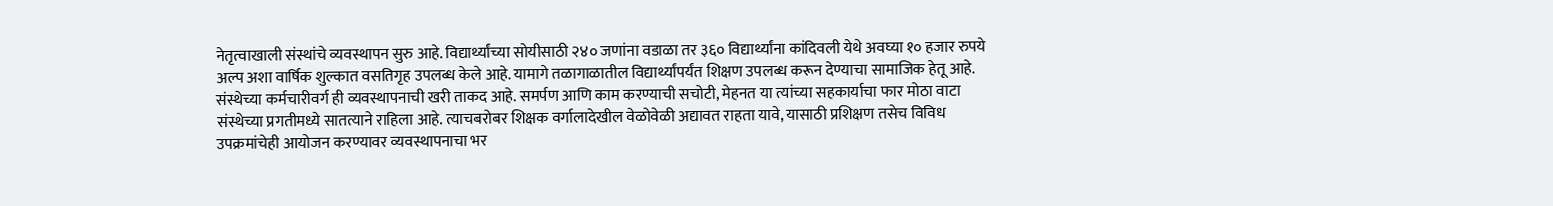नेतृत्वाखाली संस्थांचे व्यवस्थापन सुरु आहे. विद्यार्थ्यांच्या सोयीसाठी २४० जणांना वडाळा तर ३६० विद्यार्थ्यांना कांदिवली येथे अवघ्या १० हजार रुपये अल्प अशा वार्षिक शुल्कात वसतिगृह उपलब्ध केले आहे. यामागे तळागाळातील विद्यार्थ्यांपर्यंत शिक्षण उपलब्ध करून देण्याचा सामाजिक हेतू आहे. संस्थेच्या कर्मचारीवर्ग ही व्यवस्थापनाची खरी ताकद आहे. समर्पण आणि काम करण्याची सचोटी, मेहनत या त्यांच्या सहकार्याचा फार मोठा वाटा संस्थेच्या प्रगतीमध्ये सातत्याने राहिला आहे. त्याचबरोबर शिक्षक वर्गालादेखील वेळोवेळी अद्यावत राहता यावे, यासाठी प्रशिक्षण तसेच विविध उपक्रमांचेही आयोजन करण्यावर व्यवस्थापनाचा भर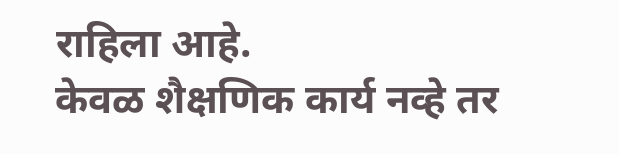राहिला आहे.
केवळ शैक्षणिक कार्य नव्हे तर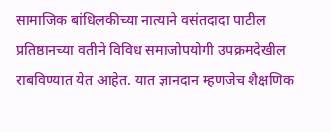सामाजिक बांधिलकीच्या नात्याने वसंतदादा पाटील प्रतिष्ठानच्या वतीने विविध समाजोपयोगी उपक्रमदेखील राबविण्यात येत आहेत. यात ज्ञानदान म्हणजेच शैक्षणिक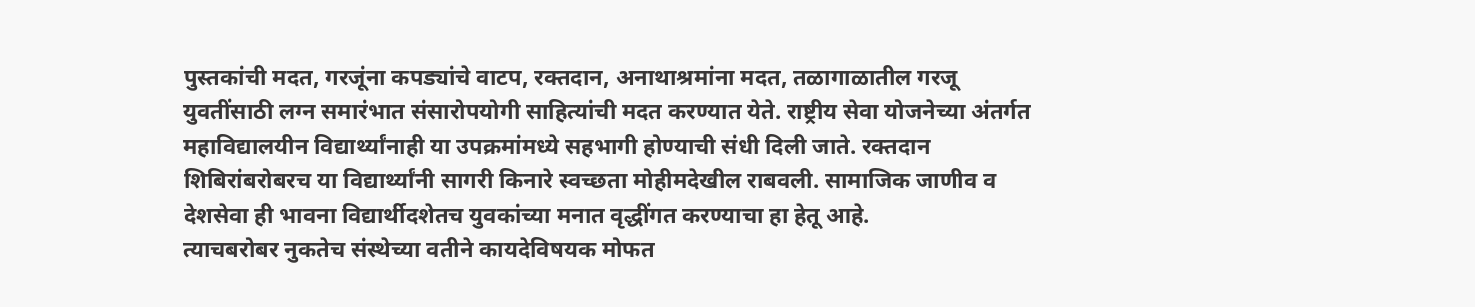पुस्तकांची मदत, गरजूंना कपड्यांचे वाटप, रक्तदान, अनाथाश्रमांना मदत, तळागाळातील गरजू युवतींसाठी लग्न समारंभात संसारोपयोगी साहित्यांची मदत करण्यात येते. राष्ट्रीय सेवा योजनेच्या अंतर्गत महाविद्यालयीन विद्यार्थ्यांनाही या उपक्रमांमध्ये सहभागी होण्याची संधी दिली जाते. रक्तदान शिबिरांबरोबरच या विद्यार्थ्यांनी सागरी किनारे स्वच्छता मोहीमदेखील राबवली. सामाजिक जाणीव व देशसेवा ही भावना विद्यार्थीदशेतच युवकांच्या मनात वृद्धींगत करण्याचा हा हेतू आहे.
त्याचबरोबर नुकतेच संस्थेच्या वतीने कायदेविषयक मोफत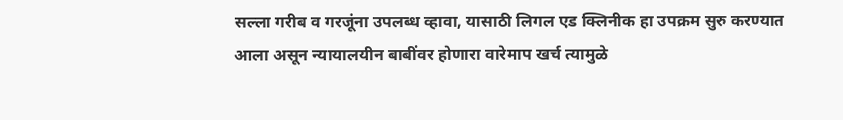सल्ला गरीब व गरजूंना उपलब्ध व्हावा, यासाठी लिगल एड क्लिनीक हा उपक्रम सुरु करण्यात आला असून न्यायालयीन बाबींवर होणारा वारेमाप खर्च त्यामुळे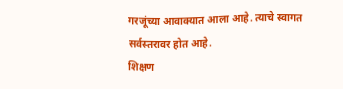गरजूंच्या आवाक्यात आला आहे. त्याचे स्वागत सर्वस्तरावर होत आहे.
शिक्षण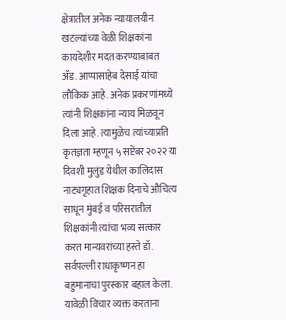क्षेत्रातील अनेक न्यायालयीन खटल्यांच्या वेळी शिक्षकांना कायदेशीर मदत करण्याबाबत ॲड. आप्पासाहेब देसाई यांचा लौकिक आहे. अनेक प्रकरणांमध्ये त्यांनी शिक्षकांना न्याय मिळवून दिला आहे. त्यामुळेच त्यांच्याप्रति कृतज्ञता म्हणून ५ सप्टेंबर २०२२ या दिवशी मुलुंड येथील कालिदास नाट्यगृहात शिक्षक दिनाचे औचित्य साधून मुंबई व परिसरातील शिक्षकांनी त्यांचा भव्य सत्कार करत मान्यवरांच्या हस्ते डॉ. सर्वपल्ली राधाकृष्णन हा बहुमानाचा पुरस्कार बहाल केला. यावेळी विचार व्यक्त करताना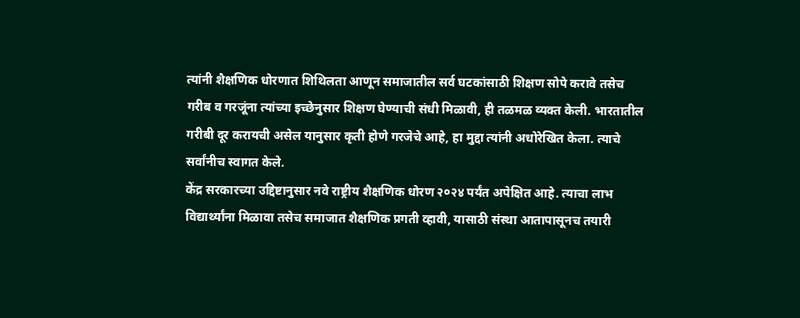त्यांनी शैक्षणिक धोरणात शिथिलता आणून समाजातील सर्व घटकांसाठी शिक्षण सोपे करावे तसेच गरीब व गरजूंना त्यांच्या इच्छेनुसार शिक्षण घेण्याची संधी मिळावी, ही तळमळ व्यक्त केली. भारतातील गरीबी दूर करायची असेल यानुसार कृती होणे गरजेचे आहे, हा मुद्दा त्यांनी अधोरेखित केला. त्याचे सर्वांनीच स्वागत केले.
केंद्र सरकारच्या उद्दिष्टानुसार नवे राष्ट्रीय शैक्षणिक धोरण २०२४ पर्यंत अपेक्षित आहे. त्याचा लाभ विद्यार्थ्यांना मिळावा तसेच समाजात शैक्षणिक प्रगती व्हावी, यासाठी संस्था आतापासूनच तयारी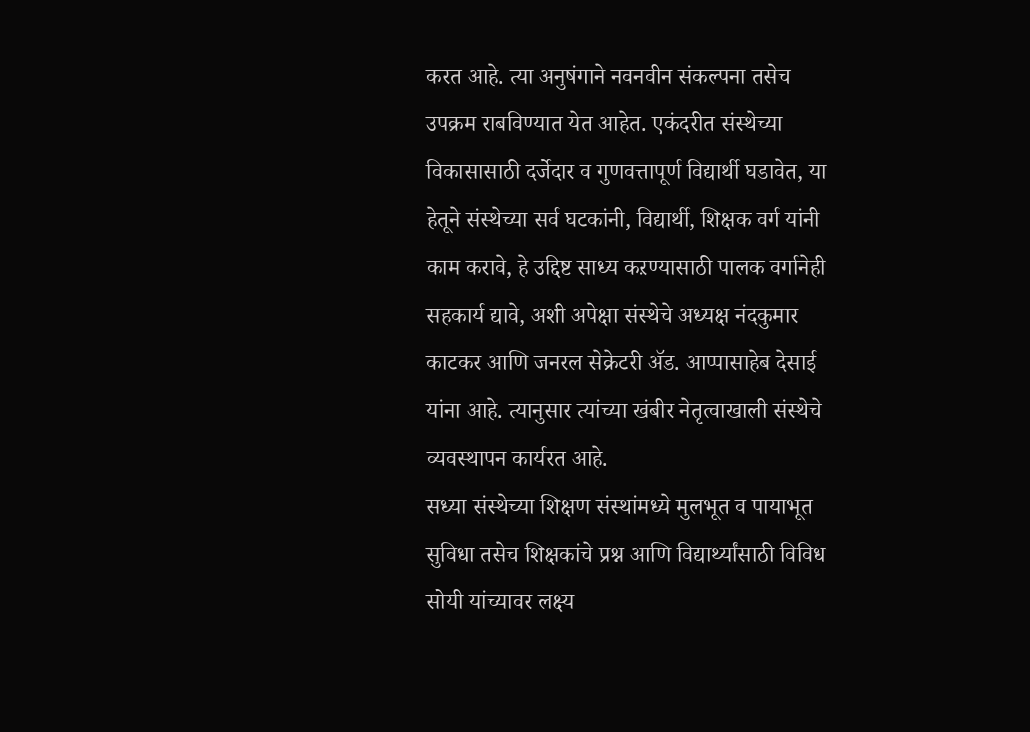करत आहे. त्या अनुषंगाने नवनवीन संकल्पना तसेच उपक्रम राबविण्यात येत आहेत. एकंदरीत संस्थेच्या विकासासाठी दर्जेदार व गुणवत्तापूर्ण विद्यार्थी घडावेत, या हेतूने संस्थेच्या सर्व घटकांनी, विद्यार्थी, शिक्षक वर्ग यांनी काम करावे, हे उद्दिष्ट साध्य कऱण्यासाठी पालक वर्गानेही सहकार्य द्यावे, अशी अपेक्षा संस्थेचे अध्यक्ष नंदकुमार काटकर आणि जनरल सेक्रेटरी ॲड. आप्पासाहेब देसाई यांना आहे. त्यानुसार त्यांच्या खंबीर नेतृत्वाखाली संस्थेचे व्यवस्थापन कार्यरत आहे.
सध्या संस्थेच्या शिक्षण संस्थांमध्ये मुलभूत व पायाभूत सुविधा तसेच शिक्षकांचे प्रश्न आणि विद्यार्थ्यांसाठी विविध सोयी यांच्यावर लक्ष्य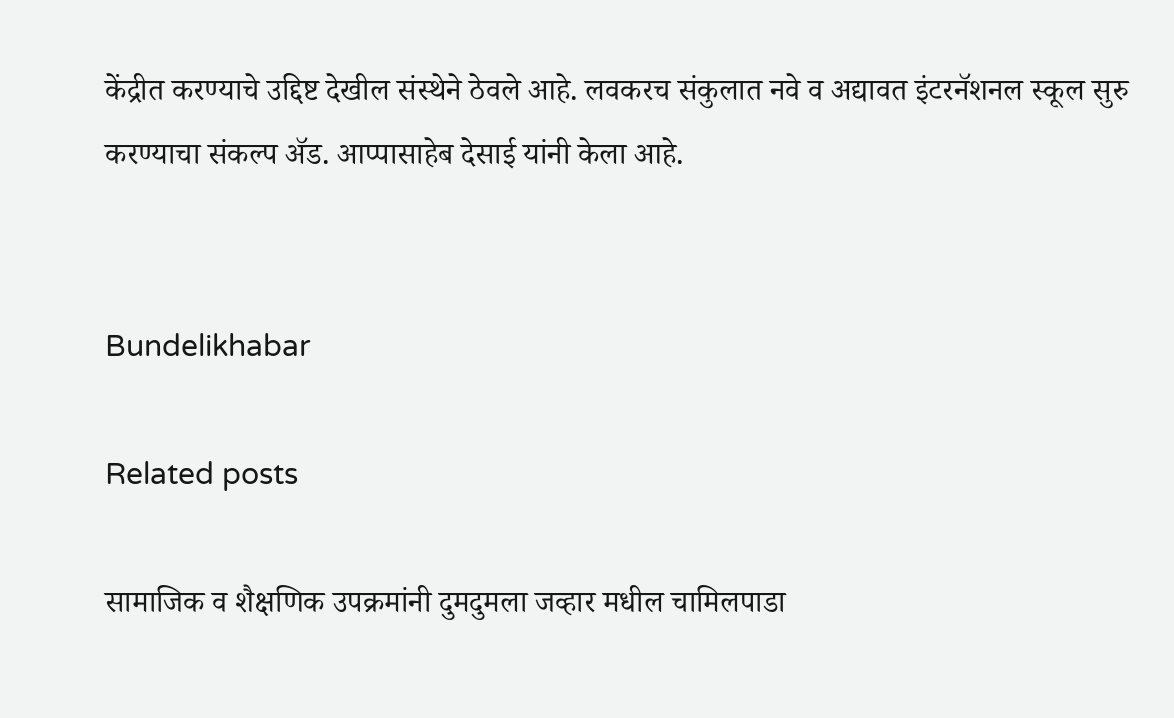केंद्रीत करण्याचे उद्दिष्ट देखील संस्थेने ठेवले आहे. लवकरच संकुलात नवे व अद्यावत इंटरनॅशनल स्कूल सुरु करण्याचा संकल्प ॲड. आप्पासाहेब देसाई यांनी केला आहे.


Bundelikhabar

Related posts

सामाजिक व शैक्षणिक उपक्रमांनी दुमदुमला जव्हार मधील चामिलपाडा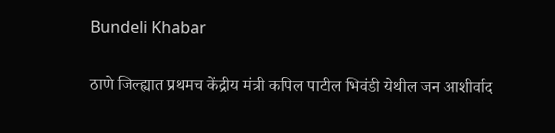Bundeli Khabar

ठाणे जिल्ह्यात प्रथमच केंद्रीय मंत्री कपिल पाटील भिवंडी येथील जन आशीर्वाद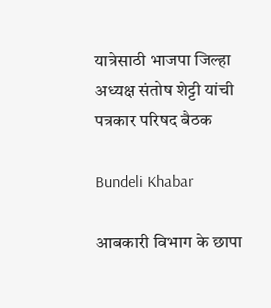यात्रेसाठी भाजपा जिल्हा अध्यक्ष संतोष शेट्टी यांची पत्रकार परिषद बैठक

Bundeli Khabar

आबकारी विभाग के छापा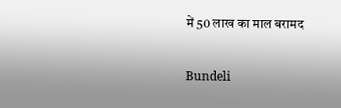में 50 लाख का माल बरामद

Bundeli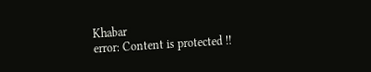Khabar
error: Content is protected !!